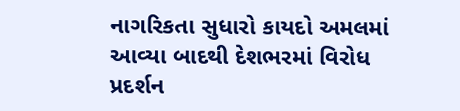નાગરિકતા સુધારો કાયદો અમલમાં આવ્યા બાદથી દેશભરમાં વિરોધ પ્રદર્શન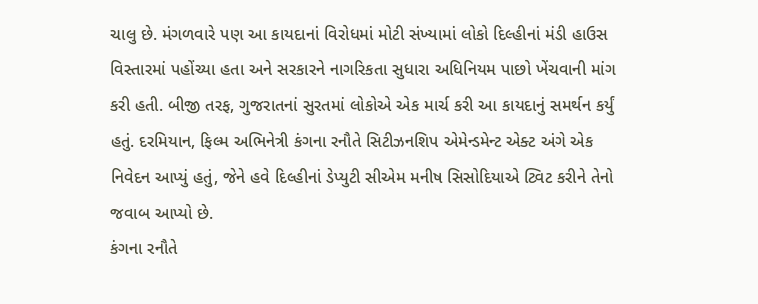ચાલુ છે. મંગળવારે પણ આ કાયદાનાં વિરોધમાં મોટી સંખ્યામાં લોકો દિલ્હીનાં મંડી હાઉસ વિસ્તારમાં પહોંચ્યા હતા અને સરકારને નાગરિકતા સુધારા અધિનિયમ પાછો ખેંચવાની માંગ કરી હતી. બીજી તરફ, ગુજરાતનાં સુરતમાં લોકોએ એક માર્ચ કરી આ કાયદાનું સમર્થન કર્યું હતું. દરમિયાન, ફિલ્મ અભિનેત્રી કંગના રનૌતે સિટીઝનશિપ એમેન્ડમેન્ટ એક્ટ અંગે એક નિવેદન આપ્યું હતું, જેને હવે દિલ્હીનાં ડેપ્યુટી સીએમ મનીષ સિસોદિયાએ ટ્વિટ કરીને તેનો જવાબ આપ્યો છે.
કંગના રનૌતે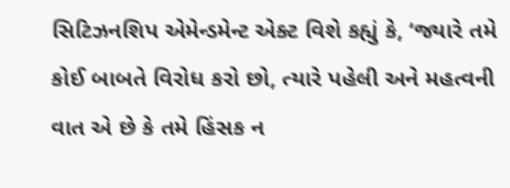સિટિઝનશિપ એમેન્ડમેન્ટ એક્ટ વિશે કહ્યું કે, ‘જ્યારે તમે કોઈ બાબતે વિરોધ કરો છો, ત્યારે પહેલી અને મહત્વની વાત એ છે કે તમે હિંસક ન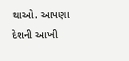થાઓ. આપણા દેશની આખી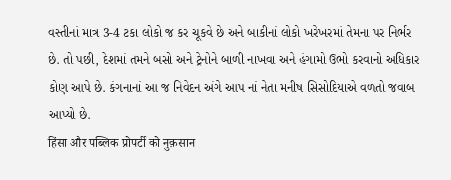વસ્તીનાં માત્ર 3-4 ટકા લોકો જ કર ચૂકવે છે અને બાકીનાં લોકો ખરેખરમાં તેમના પર નિર્ભર છે. તો પછી, દેશમાં તમને બસો અને ટ્રેનોને બાળી નાખવા અને હંગામો ઉભો કરવાનો અધિકાર કોણ આપે છે. કંગનાનાં આ જ નિવેદન અંગે આપ નાં નેતા મનીષ સિસોદિયાએ વળતો જવાબ આપ્યો છે.
हिंसा और पब्लिक प्रोपर्टी को नुक़सान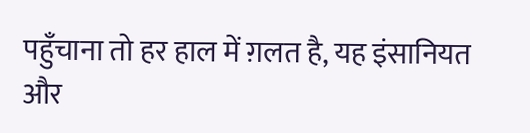पहुँचाना तो हर हाल में ग़लत है, यह इंसानियत और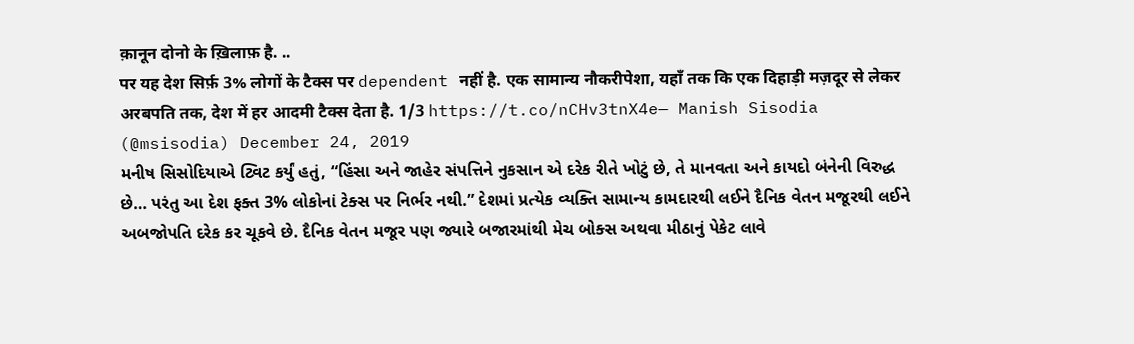क़ानून दोनो के ख़िलाफ़ है. ..
पर यह देश सिर्फ़ 3% लोगों के टैक्स पर dependent नहीं है. एक सामान्य नौकरीपेशा, यहाँ तक कि एक दिहाड़ी मज़दूर से लेकर अरबपति तक, देश में हर आदमी टैक्स देता है. 1/3 https://t.co/nCHv3tnX4e— Manish Sisodia (@msisodia) December 24, 2019
મનીષ સિસોદિયાએ ટ્વિટ કર્યું હતું, “હિંસા અને જાહેર સંપત્તિને નુકસાન એ દરેક રીતે ખોટું છે, તે માનવતા અને કાયદો બંનેની વિરુદ્ધ છે… પરંતુ આ દેશ ફક્ત 3% લોકોનાં ટેક્સ પર નિર્ભર નથી.” દેશમાં પ્રત્યેક વ્યક્તિ સામાન્ય કામદારથી લઈને દૈનિક વેતન મજૂરથી લઈને અબજોપતિ દરેક કર ચૂકવે છે. દૈનિક વેતન મજૂર પણ જ્યારે બજારમાંથી મેચ બોક્સ અથવા મીઠાનું પેકેટ લાવે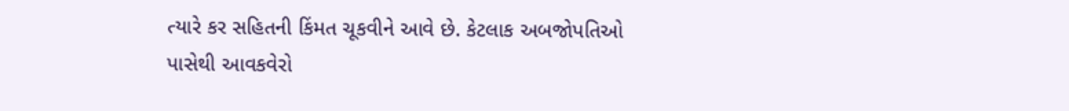ત્યારે કર સહિતની કિંમત ચૂકવીને આવે છે. કેટલાક અબજોપતિઓ પાસેથી આવકવેરો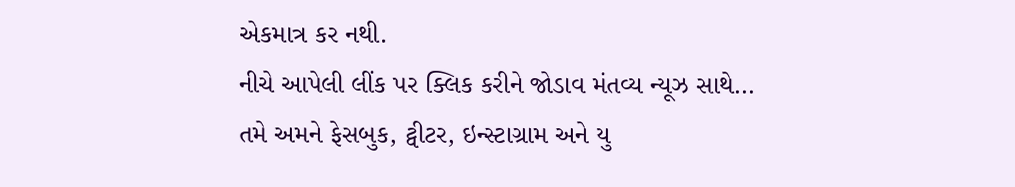એકમાત્ર કર નથી.
નીચે આપેલી લીંક પર ક્લિક કરીને જોડાવ મંતવ્ય ન્યૂઝ સાથે…
તમે અમને ફેસબુક, ટ્વીટર, ઇન્સ્ટાગ્રામ અને યુ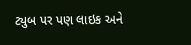ટ્યુબ પર પણ લાઇક અને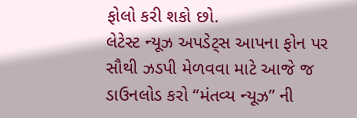ફોલો કરી શકો છો.
લેટેસ્ટ ન્યૂઝ અપડેટ્સ આપના ફોન પર સૌથી ઝડપી મેળવવા માટે આજે જ ડાઉનલોડ કરો “મંતવ્ય ન્યૂઝ” ની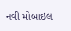નવી મોબાઇલ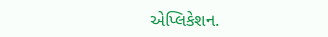એપ્લિકેશન.